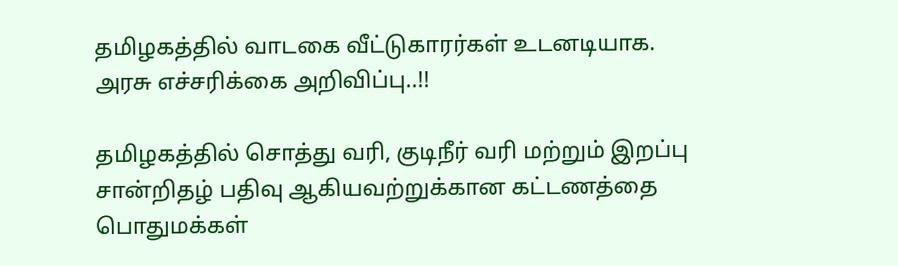தமிழகத்தில் வாடகை வீட்டுகாரர்கள் உடனடியாக. அரசு எச்சரிக்கை அறிவிப்பு..!!

தமிழகத்தில் சொத்து வரி, குடிநீர் வரி மற்றும் இறப்பு சான்றிதழ் பதிவு ஆகியவற்றுக்கான கட்டணத்தை பொதுமக்கள்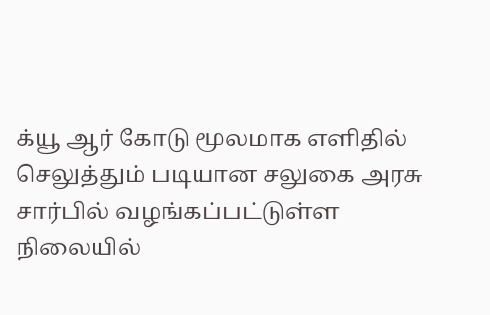க்யூ ஆர் கோடு மூலமாக எளிதில் செலுத்தும் படியான சலுகை அரசு சார்பில் வழங்கப்பட்டுள்ள நிலையில்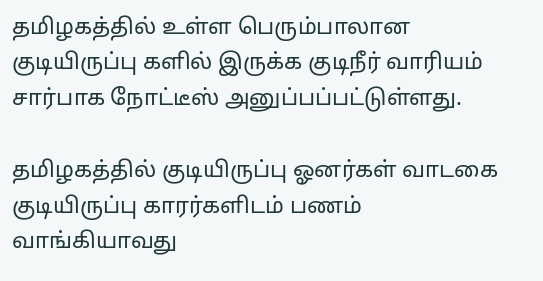தமிழகத்தில் உள்ள பெரும்பாலான குடியிருப்பு களில் இருக்க குடிநீர் வாரியம் சார்பாக நோட்டீஸ் அனுப்பப்பட்டுள்ளது.

தமிழகத்தில் குடியிருப்பு ஓனர்கள் வாடகை குடியிருப்பு காரர்களிடம் பணம் வாங்கியாவது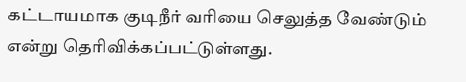கட்டாயமாக குடிநீர் வரியை செலுத்த வேண்டும் என்று தெரிவிக்கப்பட்டுள்ளது.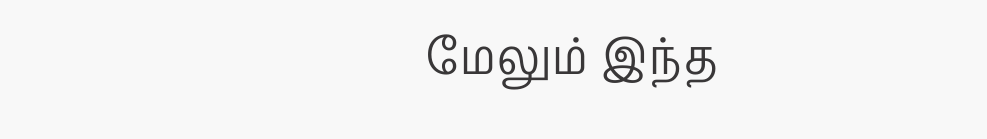மேலும் இந்த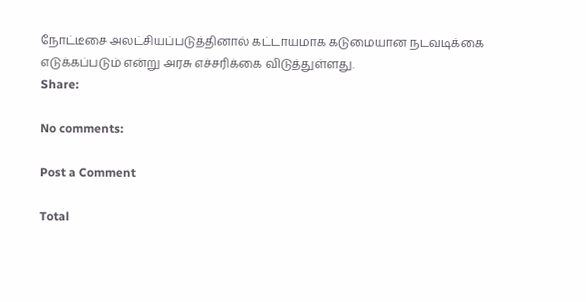நோட்டீசை அலட்சியப்படுத்தினால் கட்டாயமாக கடுமையான நடவடிக்கை எடுக்கப்படும் என்று அரசு எச்சரிக்கை விடுத்துள்ளது.
Share:

No comments:

Post a Comment

Total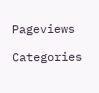Pageviews

Categories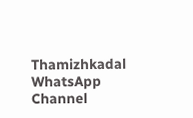Thamizhkadal WhatsApp Channel